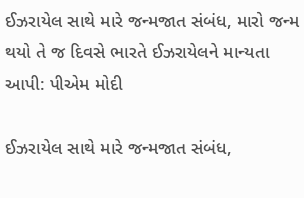ઈઝરાયેલ સાથે મારે જન્મજાત સંબંધ, મારો જન્મ થયો તે જ દિવસે ભારતે ઈઝરાયેલને માન્યતા આપી: પીએમ મોદી

ઈઝરાયેલ સાથે મારે જન્મજાત સંબંધ,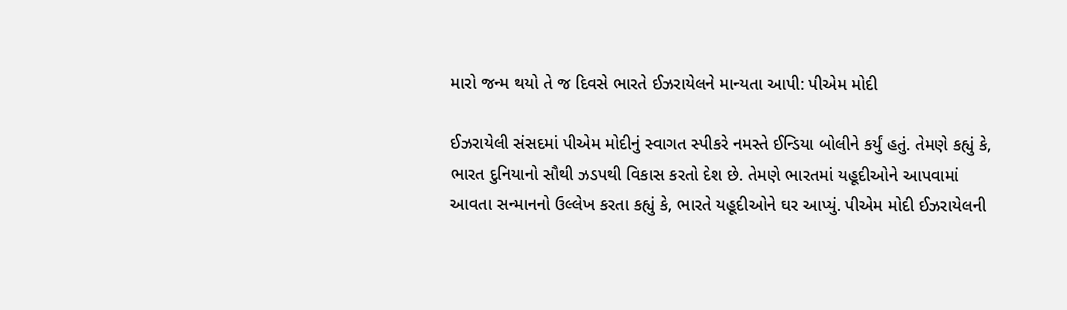મારો જન્મ થયો તે જ દિવસે ભારતે ઈઝરાયેલને માન્યતા આપી: પીએમ મોદી

ઈઝરાયેલી સંસદમાં પીએમ મોદીનું સ્વાગત સ્પીકરે નમસ્તે ઈન્ડિયા બોલીને કર્યું હતું. તેમણે કહ્યું કે, ભારત દુનિયાનો સૌથી ઝડપથી વિકાસ કરતો દેશ છે. તેમણે ભારતમાં યહૂદીઓને આપવામાં આવતા સન્માનનો ઉલ્લેખ કરતા કહ્યું કે, ભારતે યહૂદીઓને ઘર આપ્યું. પીએમ મોદી ઈઝરાયેલની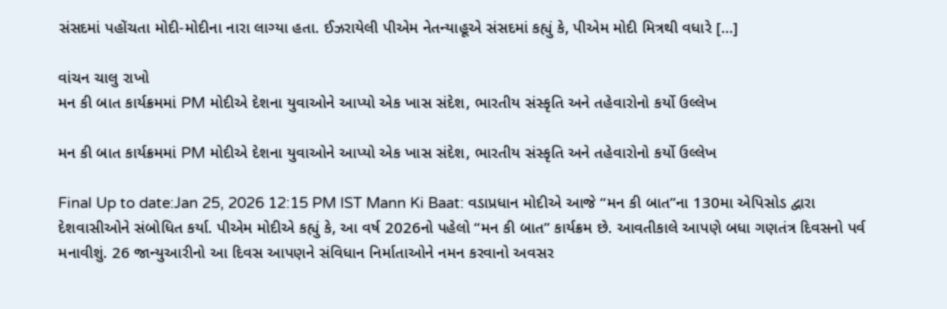સંસદમાં પહોંચતા મોદી-મોદીના નારા લાગ્યા હતા. ઈઝરાયેલી પીએમ નેતન્યાહૂએ સંસદમાં કહ્યું કે, પીએમ મોદી મિત્રથી વધારે […]

વાંચન ચાલુ રાખો
મન કી બાત કાર્યક્રમમાં PM મોદીએ દેશના યુવાઓને આપ્યો એક ખાસ સંદેશ, ભારતીય સંસ્કૃતિ અને તહેવારોનો કર્યો ઉલ્લેખ

મન કી બાત કાર્યક્રમમાં PM મોદીએ દેશના યુવાઓને આપ્યો એક ખાસ સંદેશ, ભારતીય સંસ્કૃતિ અને તહેવારોનો કર્યો ઉલ્લેખ

Final Up to date:Jan 25, 2026 12:15 PM IST Mann Ki Baat: વડાપ્રધાન મોદીએ આજે “મન કી બાત”ના 130મા એપિસોડ દ્વારા દેશવાસીઓને સંબોધિત કર્યા. પીએમ મોદીએ કહ્યું કે, આ વર્ષ 2026નો પહેલો “મન કી બાત” કાર્યક્રમ છે. આવતીકાલે આપણે બધા ગણતંત્ર દિવસનો પર્વ મનાવીશું. 26 જાન્યુઆરીનો આ દિવસ આપણને સંવિધાન નિર્માતાઓને નમન કરવાનો અવસર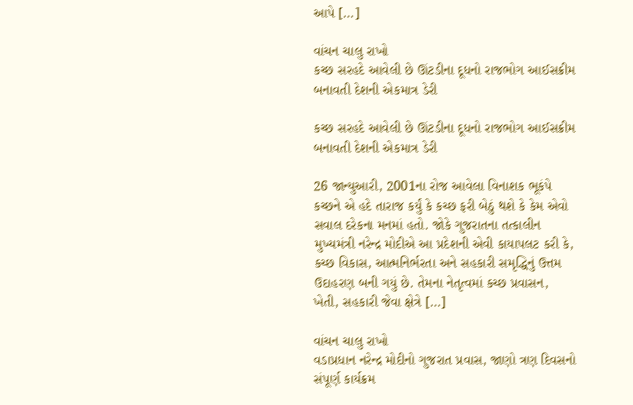આપે […]

વાંચન ચાલુ રાખો
કચ્છ સરહદે આવેલી છે ઊંટડીના દૂધનો રાજભોગ આઈસક્રીમ બનાવતી દેશની એકમાત્ર ડેરી

કચ્છ સરહદે આવેલી છે ઊંટડીના દૂધનો રાજભોગ આઈસક્રીમ બનાવતી દેશની એકમાત્ર ડેરી

26 જાન્યુઆરી, 2001ના રોજ આવેલા વિનાશક ભૂકંપે કચ્છને એ હદે તારાજ કર્યું કે કચ્છ ફરી બેઠું થશે કે કેમ એવો સવાલ દરેકના મનમાં હતો. જોકે ગુજરાતના તત્કાલીન મુખ્યમંત્રી નરેન્દ્ર મોદીએ આ પ્રદેશની એવી કાયાપલટ કરી કે, કચ્છ વિકાસ, આત્મનિર્ભરતા અને સહકારી સમૃદ્ધિનું ઉત્તમ ઉદાહરણ બની ગયું છે. તેમના નેતૃત્વમાં કચ્છ પ્રવાસન, ખેતી, સહકારી જેવા ક્ષેત્રે […]

વાંચન ચાલુ રાખો
વડાપ્રધાન નરેન્દ્ર મોદીનો ગુજરાત પ્રવાસ, જાણો ત્રણ દિવસનો સંપૂર્ણ કાર્યક્રમ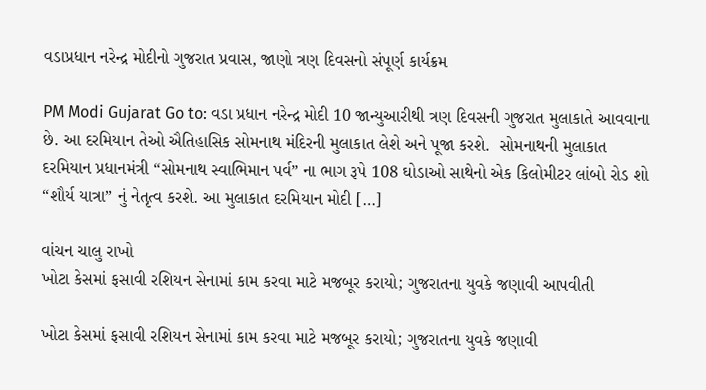વડાપ્રધાન નરેન્દ્ર મોદીનો ગુજરાત પ્રવાસ, જાણો ત્રણ દિવસનો સંપૂર્ણ કાર્યક્રમ

PM Modi Gujarat Go to: વડા પ્રધાન નરેન્દ્ર મોદી 10 જાન્યુઆરીથી ત્રણ દિવસની ગુજરાત મુલાકાતે આવવાના છે. આ દરમિયાન તેઓ ઐતિહાસિક સોમનાથ મંદિરની મુલાકાત લેશે અને પૂજા કરશે.  સોમનાથની મુલાકાત દરમિયાન પ્રધાનમંત્રી “સોમનાથ સ્વાભિમાન પર્વ” ના ભાગ રૂપે 108 ઘોડાઓ સાથેનો એક કિલોમીટર લાંબો રોડ શો “શૌર્ય યાત્રા” નું નેતૃત્વ કરશે. આ મુલાકાત દરમિયાન મોદી […]

વાંચન ચાલુ રાખો
ખોટા કેસમાં ફસાવી રશિયન સેનામાં કામ કરવા માટે મજબૂર કરાયો; ગુજરાતના યુવકે જણાવી આપવીતી

ખોટા કેસમાં ફસાવી રશિયન સેનામાં કામ કરવા માટે મજબૂર કરાયો; ગુજરાતના યુવકે જણાવી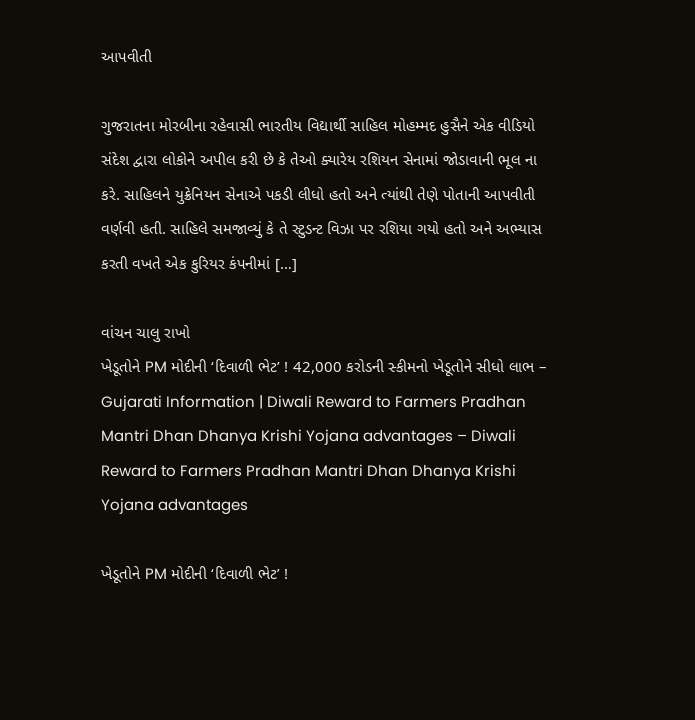આપવીતી

ગુજરાતના મોરબીના રહેવાસી ભારતીય વિદ્યાર્થી સાહિલ મોહમ્મદ હુસૈને એક વીડિયો સંદેશ દ્વારા લોકોને અપીલ કરી છે કે તેઓ ક્યારેય રશિયન સેનામાં જોડાવાની ભૂલ ના કરે. સાહિલને યુક્રેનિયન સેનાએ પકડી લીધો હતો અને ત્યાંથી તેણે પોતાની આપવીતી વર્ણવી હતી. સાહિલે સમજાવ્યું કે તે સ્ટુડન્ટ વિઝા પર રશિયા ગયો હતો અને અભ્યાસ કરતી વખતે એક કુરિયર કંપનીમાં […]

વાંચન ચાલુ રાખો
ખેડૂતોને PM મોદીની ‘દિવાળી ભેટ’ ! 42,000 કરોડની સ્કીમનો ખેડૂતોને સીધો લાભ – Gujarati Information | Diwali Reward to Farmers Pradhan Mantri Dhan Dhanya Krishi Yojana advantages – Diwali Reward to Farmers Pradhan Mantri Dhan Dhanya Krishi Yojana advantages

ખેડૂતોને PM મોદીની ‘દિવાળી ભેટ’ !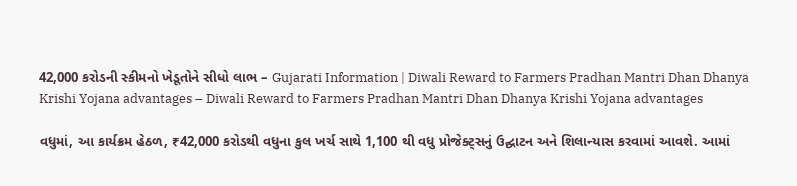42,000 કરોડની સ્કીમનો ખેડૂતોને સીધો લાભ – Gujarati Information | Diwali Reward to Farmers Pradhan Mantri Dhan Dhanya Krishi Yojana advantages – Diwali Reward to Farmers Pradhan Mantri Dhan Dhanya Krishi Yojana advantages

વધુમાં, આ કાર્યક્રમ હેઠળ, ₹42,000 કરોડથી વધુના કુલ ખર્ચ સાથે 1,100 થી વધુ પ્રોજેક્ટ્સનું ઉદ્ઘાટન અને શિલાન્યાસ કરવામાં આવશે. આમાં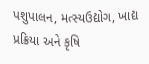પશુપાલન, મત્સ્યઉદ્યોગ, ખાદ્ય પ્રક્રિયા અને કૃષિ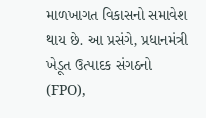માળખાગત વિકાસનો સમાવેશ થાય છે. આ પ્રસંગે, પ્રધાનમંત્રી ખેડૂત ઉત્પાદક સંગઠનો (FPO),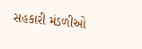સહકારી મંડળીઓ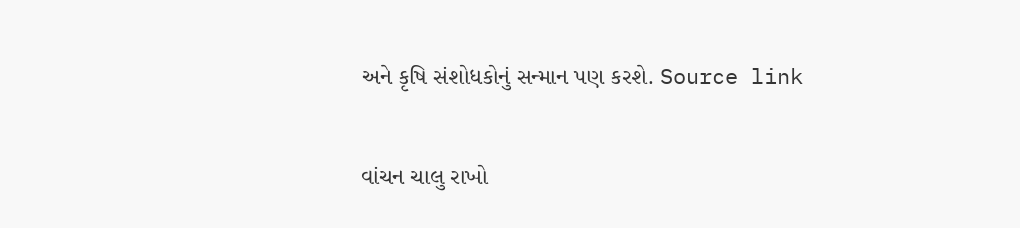અને કૃષિ સંશોધકોનું સન્માન પણ કરશે. Source link

વાંચન ચાલુ રાખો